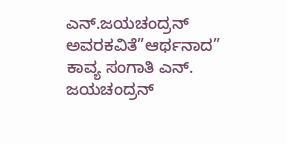ಎನ್.ಜಯಚಂದ್ರನ್ ಅವರಕವಿತೆ”ಆರ್ಥನಾದ”
ಕಾವ್ಯ ಸಂಗಾತಿ ಎನ್. ಜಯಚಂದ್ರನ್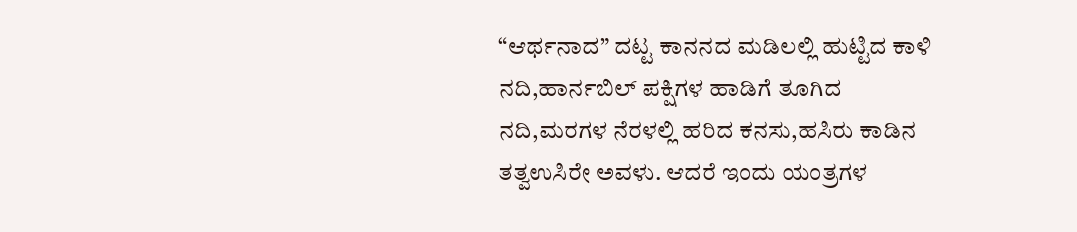“ಆರ್ಥನಾದ” ದಟ್ಟ ಕಾನನದ ಮಡಿಲಲ್ಲಿ ಹುಟ್ಟಿದ ಕಾಳಿ ನದಿ,ಹಾರ್ನಬಿಲ್ ಪಕ್ಷಿಗಳ ಹಾಡಿಗೆ ತೂಗಿದ ನದಿ,ಮರಗಳ ನೆರಳಲ್ಲಿ ಹರಿದ ಕನಸು,ಹಸಿರು ಕಾಡಿನ ತತ್ವಉಸಿರೇ ಅವಳು. ಆದರೆ ಇಂದು ಯಂತ್ರಗಳ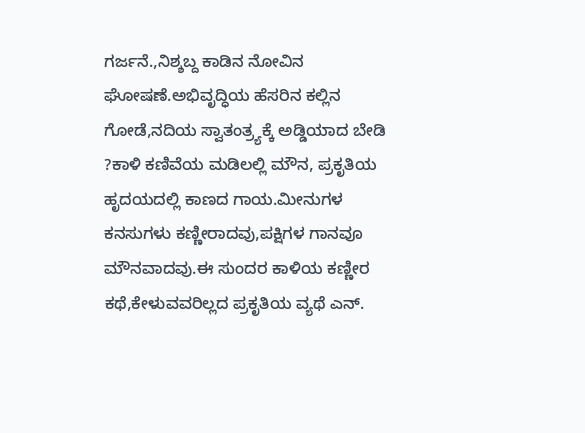ಗರ್ಜನೆ.,ನಿಶ್ಶಬ್ದ ಕಾಡಿನ ನೋವಿನ ಘೋಷಣೆ.ಅಭಿವೃದ್ಧಿಯ ಹೆಸರಿನ ಕಲ್ಲಿನ ಗೋಡೆ,ನದಿಯ ಸ್ವಾತಂತ್ರ್ಯಕ್ಕೆ ಅಡ್ಡಿಯಾದ ಬೇಡಿ ?ಕಾಳಿ ಕಣಿವೆಯ ಮಡಿಲಲ್ಲಿ ಮೌನ, ಪ್ರಕೃತಿಯ ಹೃದಯದಲ್ಲಿ ಕಾಣದ ಗಾಯ.ಮೀನುಗಳ ಕನಸುಗಳು ಕಣ್ಣೀರಾದವು,ಪಕ್ಷಿಗಳ ಗಾನವೂ ಮೌನವಾದವು.ಈ ಸುಂದರ ಕಾಳಿಯ ಕಣ್ಣೀರ ಕಥೆ,ಕೇಳುವವರಿಲ್ಲದ ಪ್ರಕೃತಿಯ ವ್ಯಥೆ ಎನ್.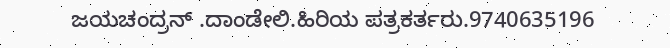ಜಯಚಂದ್ರನ್ .ದಾಂಡೇಲಿ.ಹಿರಿಯ ಪತ್ರಕರ್ತರು.9740635196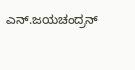ಎನ್.ಜಯಚಂದ್ರನ್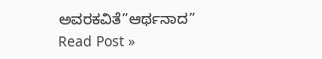ಅವರಕವಿತೆ”ಆರ್ಥನಾದ” Read Post »